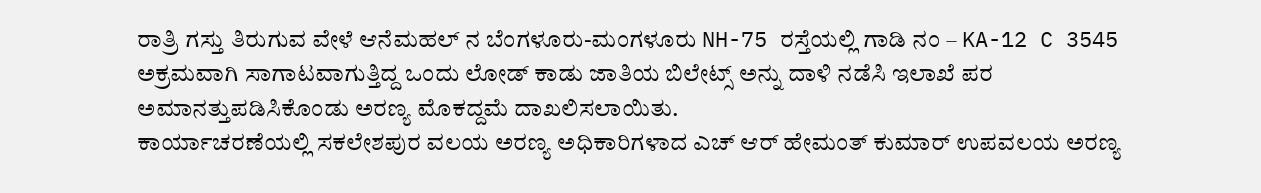ರಾತ್ರಿ ಗಸ್ತು ತಿರುಗುವ ವೇಳೆ ಆನೆಮಹಲ್ ನ ಬೆಂಗಳೂರು-ಮಂಗಳೂರು NH-75 ರಸ್ತೆಯಲ್ಲಿ ಗಾಡಿ ನಂ – KA-12 C 3545 ಅಕ್ರಮವಾಗಿ ಸಾಗಾಟವಾಗುತ್ತಿದ್ದ ಒಂದು ಲೋಡ್ ಕಾಡು ಜಾತಿಯ ಬಿಲೇಟ್ಸ್ ಅನ್ನು ದಾಳಿ ನಡೆಸಿ ಇಲಾಖೆ ಪರ ಅಮಾನತ್ತುಪಡಿಸಿಕೊಂಡು ಅರಣ್ಯ ಮೊಕದ್ದಮೆ ದಾಖಲಿಸಲಾಯಿತು.
ಕಾರ್ಯಾಚರಣೆಯಲ್ಲಿ ಸಕಲೇಶಪುರ ವಲಯ ಅರಣ್ಯ ಅಧಿಕಾರಿಗಳಾದ ಎಚ್ ಆರ್ ಹೇಮಂತ್ ಕುಮಾರ್ ಉಪವಲಯ ಅರಣ್ಯ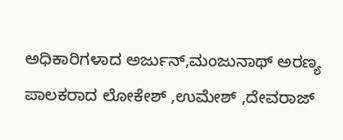ಅಧಿಕಾರಿಗಳಾದ ಅರ್ಜುನ್,ಮಂಜುನಾಥ್ ಅರಣ್ಯ ಪಾಲಕರಾದ ಲೋಕೇಶ್ ,ಉಮೇಶ್ ,ದೇವರಾಜ್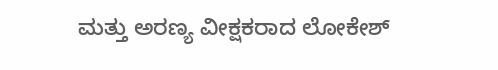ಮತ್ತು ಅರಣ್ಯ ವೀಕ್ಷಕರಾದ ಲೋಕೇಶ್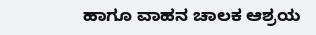ಹಾಗೂ ವಾಹನ ಚಾಲಕ ಆಶ್ರಯ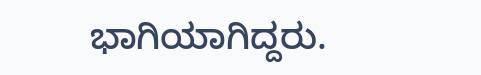ಭಾಗಿಯಾಗಿದ್ದರು.